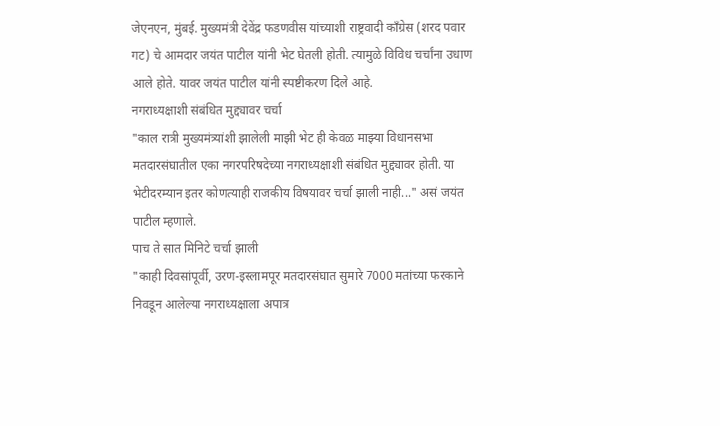जेएनएन, मुंबई. मुख्यमंत्री देवेंद्र फडणवीस यांच्याशी राष्ट्रवादी काँग्रेस (शरद पवार गट) चे आमदार जयंत पाटील यांनी भेट घेतली होती. त्यामुळे विविध चर्चांना उधाण आले होते. यावर जयंत पाटील यांनी स्पष्टीकरण दिले आहे.
नगराध्यक्षाशी संबंधित मुद्द्यावर चर्चा
"काल रात्री मुख्यमंत्र्यांशी झालेली माझी भेट ही केवळ माझ्या विधानसभा मतदारसंघातील एका नगरपरिषदेच्या नगराध्यक्षाशी संबंधित मुद्द्यावर होती. या भेटीदरम्यान इतर कोणत्याही राजकीय विषयावर चर्चा झाली नाही..." असं जयंत पाटील म्हणाले.
पाच ते सात मिनिटे चर्चा झाली
"काही दिवसांपूर्वी, उरण-इस्लामपूर मतदारसंघात सुमारे 7000 मतांच्या फरकाने निवडून आलेल्या नगराध्यक्षाला अपात्र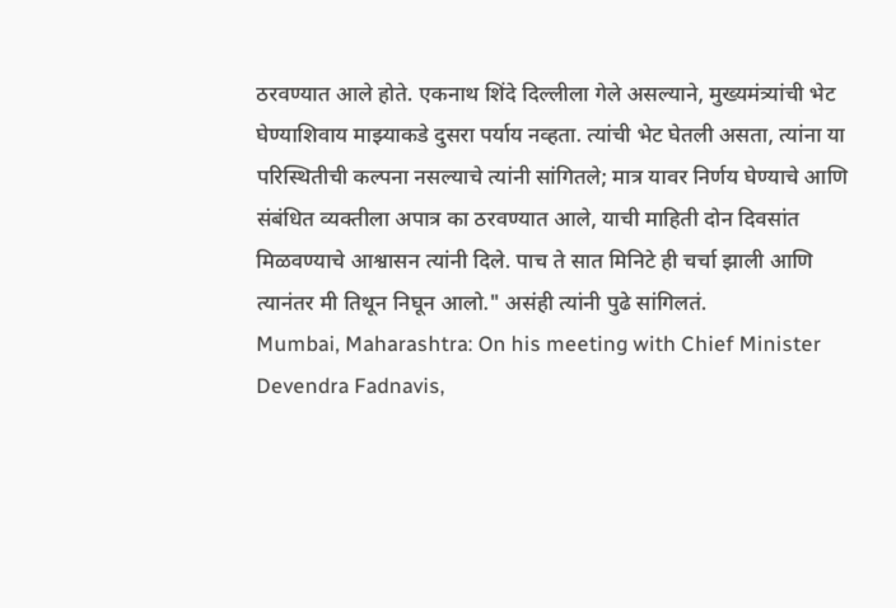ठरवण्यात आले होते. एकनाथ शिंदे दिल्लीला गेले असल्याने, मुख्यमंत्र्यांची भेट घेण्याशिवाय माझ्याकडे दुसरा पर्याय नव्हता. त्यांची भेट घेतली असता, त्यांना या परिस्थितीची कल्पना नसल्याचे त्यांनी सांगितले; मात्र यावर निर्णय घेण्याचे आणि संबंधित व्यक्तीला अपात्र का ठरवण्यात आले, याची माहिती दोन दिवसांत मिळवण्याचे आश्वासन त्यांनी दिले. पाच ते सात मिनिटे ही चर्चा झाली आणि त्यानंतर मी तिथून निघून आलो." असंही त्यांनी पुढे सांगिलतं.
Mumbai, Maharashtra: On his meeting with Chief Minister Devendra Fadnavis,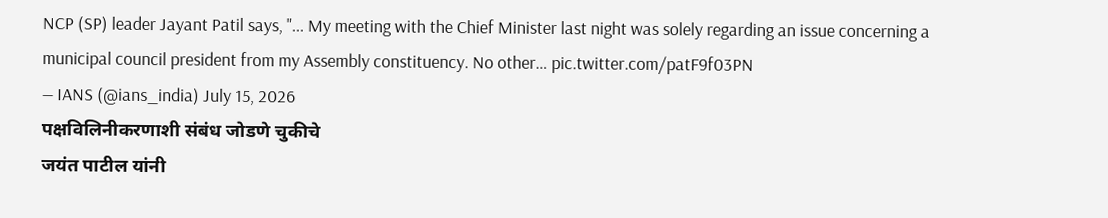NCP (SP) leader Jayant Patil says, "... My meeting with the Chief Minister last night was solely regarding an issue concerning a municipal council president from my Assembly constituency. No other… pic.twitter.com/patF9f03PN
— IANS (@ians_india) July 15, 2026
पक्षविलिनीकरणाशी संबंध जोडणे चुकीचे
जयंत पाटील यांनी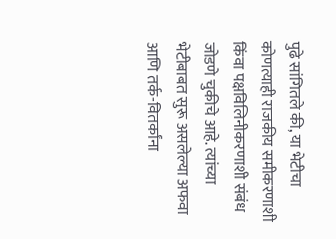पुढे सांगितले की, या भेटीचा कोणत्याही राजकीय समीकरणाशी किंवा पक्षविलिनीकरणाशी संबंध जोडणे चुकीचे आहे. त्यांच्या भेटीबाबत सुरू असलेल्या अफवा आणि तर्क-वितर्कांना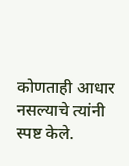कोणताही आधार नसल्याचे त्यांनी स्पष्ट केले.